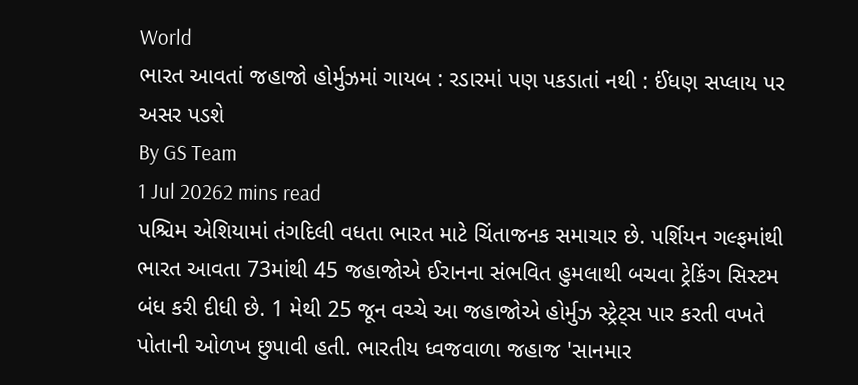World
ભારત આવતાં જહાજો હોર્મુઝમાં ગાયબ : રડારમાં પણ પકડાતાં નથી : ઈંધણ સપ્લાય પર અસર પડશે
By GS Team
1 Jul 20262 mins read
પશ્ચિમ એશિયામાં તંગદિલી વધતા ભારત માટે ચિંતાજનક સમાચાર છે. પર્શિયન ગલ્ફમાંથી ભારત આવતા 73માંથી 45 જહાજોએ ઈરાનના સંભવિત હુમલાથી બચવા ટ્રેકિંગ સિસ્ટમ બંધ કરી દીધી છે. 1 મેથી 25 જૂન વચ્ચે આ જહાજોએ હોર્મુઝ સ્ટ્રેટ્સ પાર કરતી વખતે પોતાની ઓળખ છુપાવી હતી. ભારતીય ધ્વજવાળા જહાજ 'સાનમાર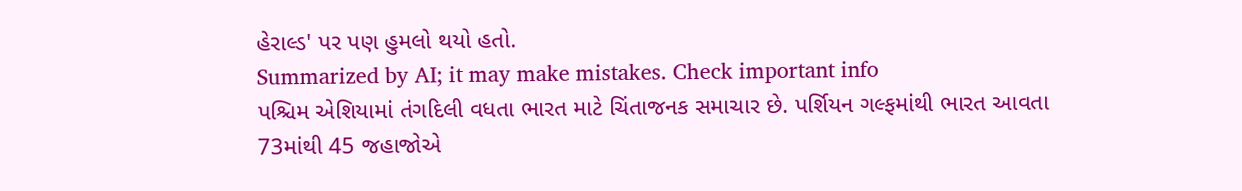હેરાલ્ડ' પર પણ હુમલો થયો હતો.
Summarized by AI; it may make mistakes. Check important info
પશ્ચિમ એશિયામાં તંગદિલી વધતા ભારત માટે ચિંતાજનક સમાચાર છે. પર્શિયન ગલ્ફમાંથી ભારત આવતા 73માંથી 45 જહાજોએ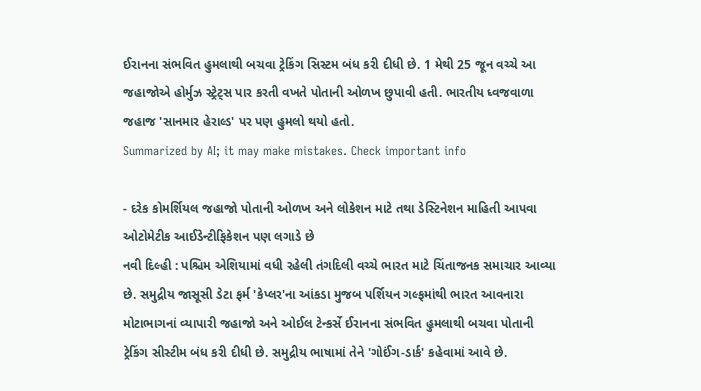ઈરાનના સંભવિત હુમલાથી બચવા ટ્રેકિંગ સિસ્ટમ બંધ કરી દીધી છે. 1 મેથી 25 જૂન વચ્ચે આ જહાજોએ હોર્મુઝ સ્ટ્રેટ્સ પાર કરતી વખતે પોતાની ઓળખ છુપાવી હતી. ભારતીય ધ્વજવાળા જહાજ 'સાનમાર હેરાલ્ડ' પર પણ હુમલો થયો હતો.
Summarized by AI; it may make mistakes. Check important info

- દરેક કોમર્શિયલ જહાજો પોતાની ઓળખ અને લોકેશન માટે તથા ડેસ્ટિનેશન માહિતી આપવા ઓટોમેટીક આઈડેન્ટીફિકેશન પણ લગાડે છે
નવી દિલ્હી : પશ્ચિમ એશિયામાં વધી રહેલી તંગદિલી વચ્ચે ભારત માટે ચિંતાજનક સમાચાર આવ્યા છે. સમુદ્રીય જાસૂસી ડેટા ફર્મ 'કેપ્લર'ના આંકડા મુજબ પર્શિયન ગલ્ફમાંથી ભારત આવનારા મોટાભાગનાં વ્યાપારી જહાજો અને ઓઈલ ટેન્કર્સે ઈરાનના સંભવિત હુમલાથી બચવા પોતાની ટ્રેકિંગ સીસ્ટીમ બંધ કરી દીધી છે. સમુદ્રીય ભાષામાં તેને 'ગોઈંગ-ડાર્ક' કહેવામાં આવે છે.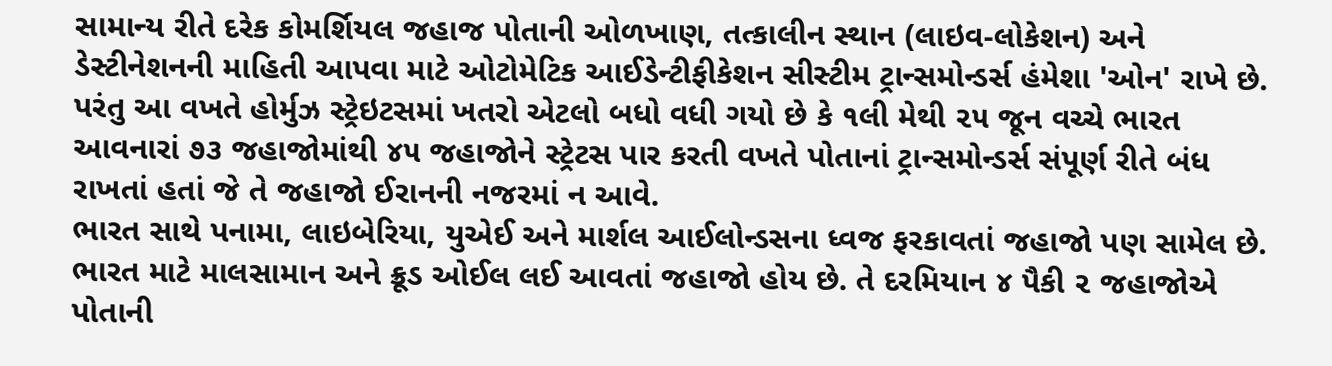સામાન્ય રીતે દરેક કોમર્શિયલ જહાજ પોતાની ઓળખાણ, તત્કાલીન સ્થાન (લાઇવ-લોકેશન) અને ડેસ્ટીનેશનની માહિતી આપવા માટે ઓટોમેટિક આઈડેન્ટીફીકેશન સીસ્ટીમ ટ્રાન્સમોન્ડર્સ હંમેશા 'ઓન' રાખે છે. પરંતુ આ વખતે હોર્મુઝ સ્ટ્રેઇટસમાં ખતરો એટલો બધો વધી ગયો છે કે ૧લી મેથી ૨૫ જૂન વચ્ચે ભારત આવનારાં ૭૩ જહાજોમાંથી ૪૫ જહાજોને સ્ટ્રેટસ પાર કરતી વખતે પોતાનાં ટ્રાન્સમોન્ડર્સ સંપૂર્ણ રીતે બંધ રાખતાં હતાં જે તે જહાજો ઈરાનની નજરમાં ન આવે.
ભારત સાથે પનામા, લાઇબેરિયા, યુએઈ અને માર્શલ આઈલોન્ડસના ધ્વજ ફરકાવતાં જહાજો પણ સામેલ છે. ભારત માટે માલસામાન અને ક્રૂડ ઓઈલ લઈ આવતાં જહાજો હોય છે. તે દરમિયાન ૪ પૈકી ૨ જહાજોએ પોતાની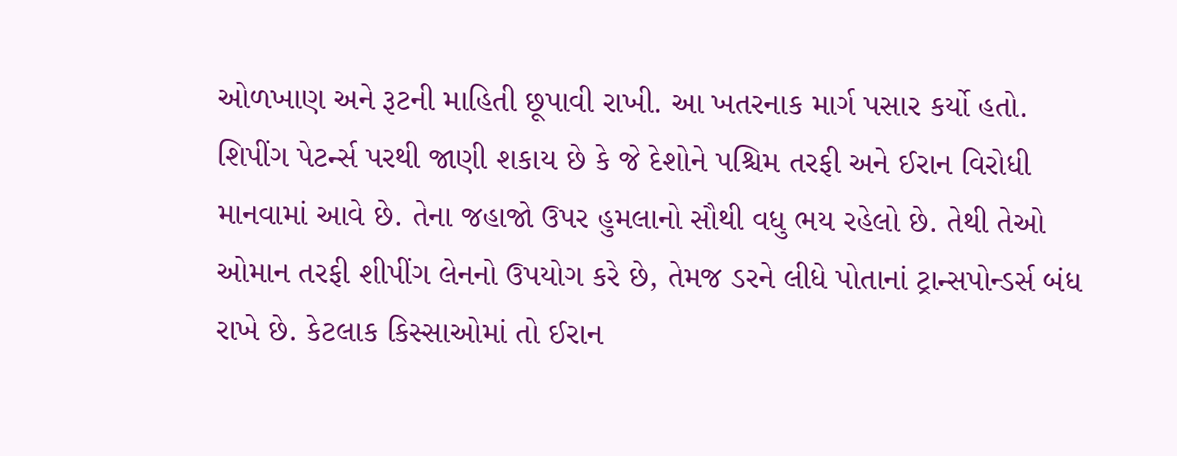ઓળખાણ અને રૂટની માહિતી છૂપાવી રાખી. આ ખતરનાક માર્ગ પસાર કર્યો હતો.
શિપીંગ પેટર્ન્સ પરથી જાણી શકાય છે કે જે દેશોને પશ્ચિમ તરફી અને ઈરાન વિરોધી માનવામાં આવે છે. તેના જહાજો ઉપર હુમલાનો સૌથી વધુ ભય રહેલો છે. તેથી તેઓ ઓમાન તરફી શીપીંગ લેનનો ઉપયોગ કરે છે, તેમજ ડરને લીધે પોતાનાં ટ્રાન્સપોન્ડર્સ બંધ રાખે છે. કેટલાક કિસ્સાઓમાં તો ઈરાન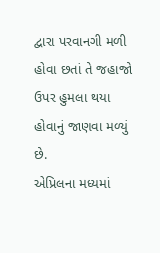દ્વારા પરવાનગી મળી હોવા છતાં તે જહાજો ઉપર હુમલા થયા હોવાનું જાણવા મળ્યું છે.
એપ્રિલના મધ્યમાં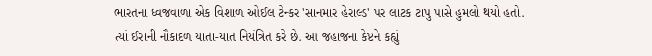ભારતના ધ્વજવાળા એક વિશાળ ઓઈલ ટેન્કર 'સાનમાર હેરાલ્ડ' પર લાટક ટાપુ પાસે હુમલો થયો હતો. ત્યાં ઈરાની નૌકાદળ યાતા-યાત નિયંત્રિત કરે છે. આ જહાજના કેપ્ટને કહ્યું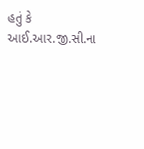હતું કે આઈ.આર.જી.સી.ના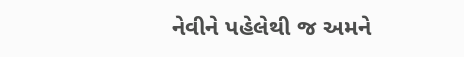નેવીને પહેલેથી જ અમને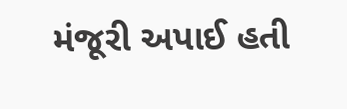મંજૂરી અપાઈ હતી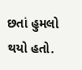છતાં હુમલો થયો હતો.